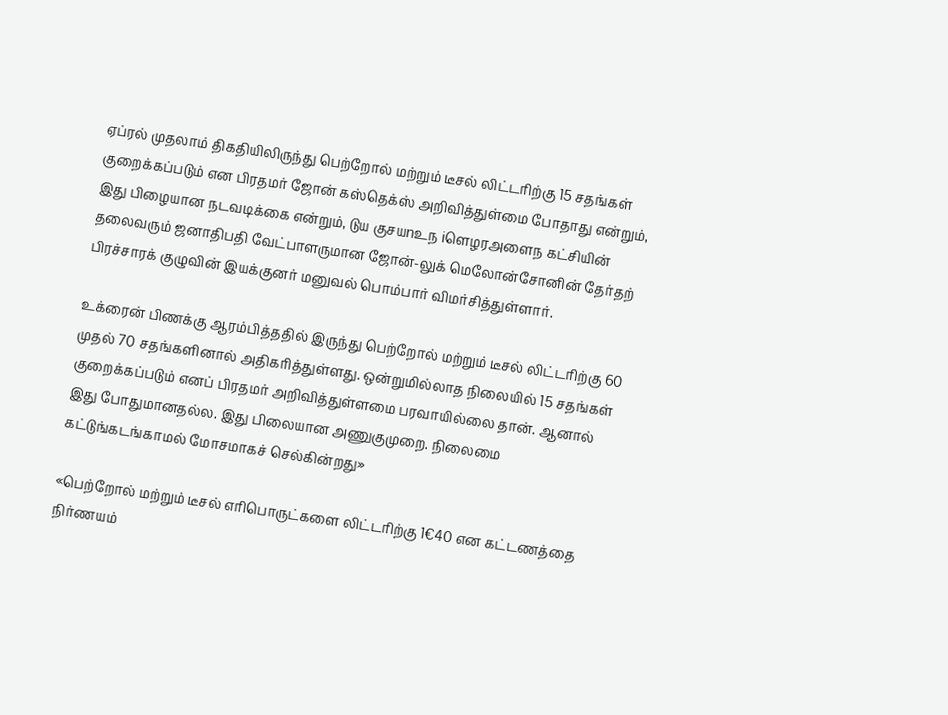ஏப்ரல் முதலாம் திகதியிலிருந்து பெற்றோல் மற்றும் டீசல் லிட்டரிற்கு 15 சதங்கள் குறைக்கப்படும் என பிரதமர் ஜோன் கஸ்தெக்ஸ் அறிவித்துள்மை போதாது என்றும், இது பிழையான நடவடிக்கை என்றும், டுய குசயnஉந iளெழரஅளைந கட்சியின் தலைவரும் ஜனாதிபதி வேட்பாளருமான ஜோன்-லுக் மெலோன்சோனின் தேர்தற் பிரச்சாரக் குழுவின் இயக்குனர் மனுவல் பொம்பார் விமர்சித்துள்ளார்.

உக்ரைன் பிணக்கு ஆரம்பித்ததில் இருந்து பெற்றோல் மற்றும் டீசல் லிட்டரிற்கு 60 முதல் 70 சதங்களினால் அதிகரித்துள்ளது. ஒன்றுமில்லாத நிலையில் 15 சதங்கள் குறைக்கப்படும் எனப் பிரதமர் அறிவித்துள்ளமை பரவாயில்லை தான். ஆனால் இது போதுமானதல்ல. இது பிலையான அணுகுமுறை. நிலைமை கட்டுங்கடங்காமல் மோசமாகச் செல்கின்றது»

«பெற்றோல் மற்றும் டீசல் எரிபொருட்களை லிட்டரிற்கு 1€40 என கட்டணத்தை நிர்ணயம்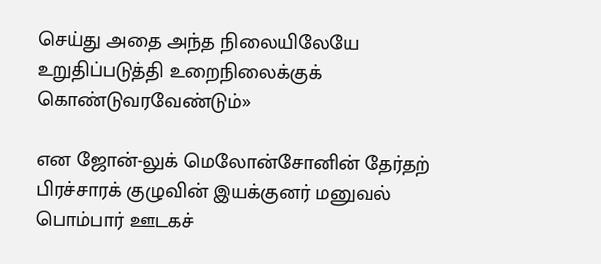செய்து அதை அந்த நிலையிலேயே உறுதிப்படுத்தி உறைநிலைக்குக் கொண்டுவரவேண்டும்»

என ஜோன்-லுக் மெலோன்சோனின் தேர்தற் பிரச்சாரக் குழுவின் இயக்குனர் மனுவல் பொம்பார் ஊடகச்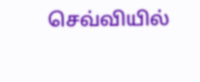செவ்வியில்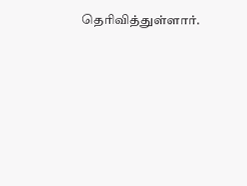தெரிவித்துள்ளார்.